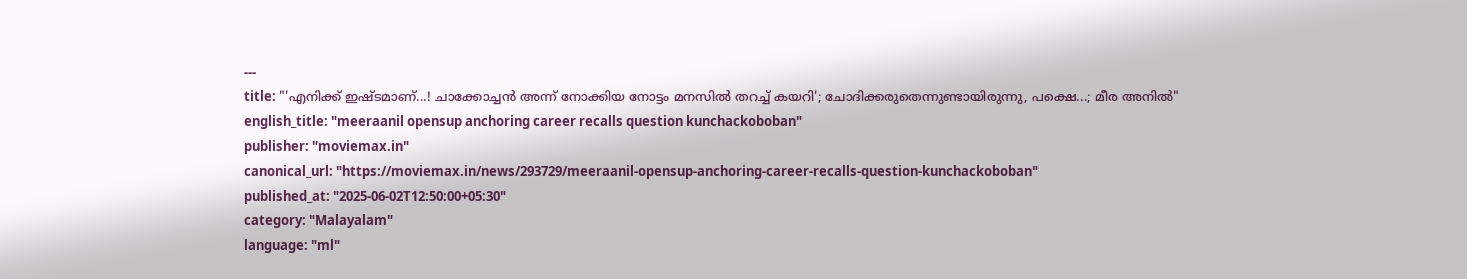---
title: "'എനിക്ക് ഇഷ്ടമാണ്...! ചാക്കോച്ചൻ അന്ന് നോക്കിയ നോട്ടം മനസിൽ തറച്ച് കയറി'; ചോദിക്കരുതെന്നുണ്ടായിരുന്നു, പക്ഷെ...; മീര അനിൽ"
english_title: "meeraanil opensup anchoring career recalls question kunchackoboban"
publisher: "moviemax.in"
canonical_url: "https://moviemax.in/news/293729/meeraanil-opensup-anchoring-career-recalls-question-kunchackoboban"
published_at: "2025-06-02T12:50:00+05:30"
category: "Malayalam"
language: "ml"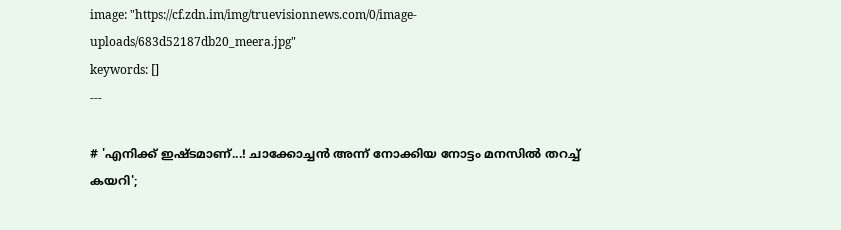image: "https://cf.zdn.im/img/truevisionnews.com/0/image-uploads/683d52187db20_meera.jpg"
keywords: []
---

# 'എനിക്ക് ഇഷ്ടമാണ്...! ചാക്കോച്ചൻ അന്ന് നോക്കിയ നോട്ടം മനസിൽ തറച്ച് കയറി';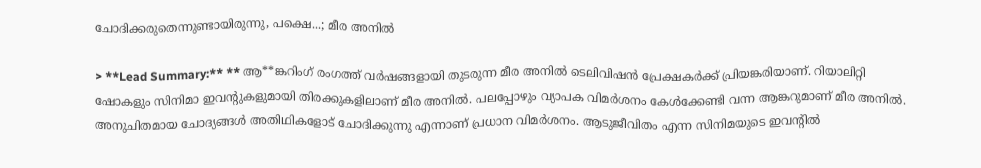ചോദിക്കരുതെന്നുണ്ടായിരുന്നു, പക്ഷെ...; മീര അനിൽ

> **Lead Summary:** ** ആ**ങ്കറിംഗ് രംഗത്ത് വർഷങ്ങളായി തുടരുന്ന മീര അനിൽ ടെലിവിഷൻ പ്രേക്ഷകർക്ക് പ്രിയങ്കരിയാണ്. റിയാലിറ്റി ഷോകളും സിനിമാ ഇവന്റുകളുമായി തിരക്കുകളിലാണ് മീര അനിൽ. പലപ്പോഴും വ്യാപക വിമർശനം കേൾക്കേണ്ടി വന്ന ആങ്കറുമാണ് മീര അനിൽ. അനുചിതമായ ചോദ്യങ്ങൾ അതിഥികളോട് ചോദിക്കുന്നു എന്നാണ് പ്രധാന വിമർശനം. ആടുജീവിതം എന്ന സിനിമയുടെ ഇവന്റിൽ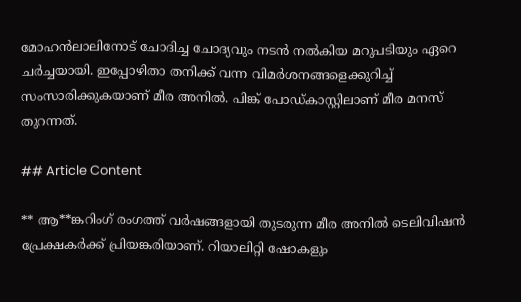മോഹൻലാലിനോട് ചോദിച്ച ചോദ്യവും നടൻ നൽകിയ മറുപടിയും ഏറെ ചർച്ചയായി. ഇപ്പോഴിതാ തനിക്ക് വന്ന വിമർശനങ്ങളെക്കുറിച്ച് സംസാരിക്കുകയാണ് മീര അനിൽ. പിങ്ക് പോഡ്കാസ്റ്റിലാണ് മീര മനസ് തുറന്നത്.

## Article Content

** ആ**ങ്കറിംഗ് രംഗത്ത് വർഷങ്ങളായി തുടരുന്ന മീര അനിൽ ടെലിവിഷൻ പ്രേക്ഷകർക്ക് പ്രിയങ്കരിയാണ്. റിയാലിറ്റി ഷോകളും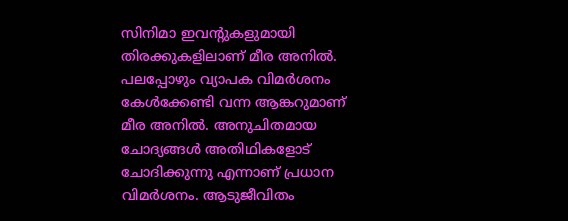സിനിമാ ഇവന്റുകളുമായി തിരക്കുകളിലാണ് മീര അനിൽ. പലപ്പോഴും വ്യാപക വിമർശനം കേൾക്കേണ്ടി വന്ന ആങ്കറുമാണ് മീര അനിൽ. അനുചിതമായ ചോദ്യങ്ങൾ അതിഥികളോട് ചോദിക്കുന്നു എന്നാണ് പ്രധാന വിമർശനം. ആടുജീവിതം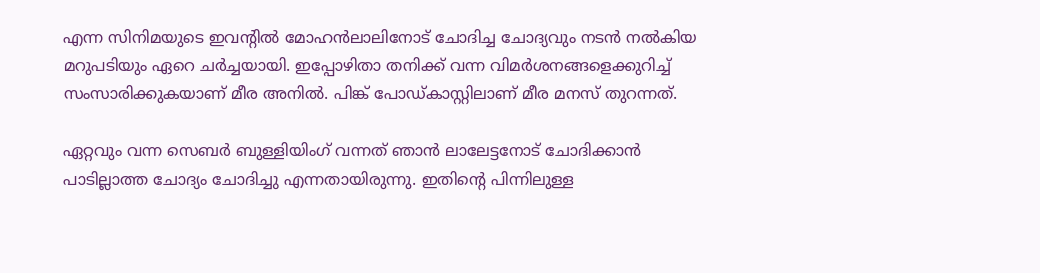എന്ന സിനിമയുടെ ഇവന്റിൽ മോഹൻലാലിനോട് ചോദിച്ച ചോദ്യവും നടൻ നൽകിയ മറുപടിയും ഏറെ ചർച്ചയായി. ഇപ്പോഴിതാ തനിക്ക് വന്ന വിമർശനങ്ങളെക്കുറിച്ച് സംസാരിക്കുകയാണ് മീര അനിൽ. പിങ്ക് പോഡ്കാസ്റ്റിലാണ് മീര മനസ് തുറന്നത്.

ഏറ്റവും വന്ന സെബർ ബുള്ളിയിംഗ് വന്നത് ഞാൻ ലാലേട്ടനോട് ചോദിക്കാൻ പാടില്ലാത്ത ചോദ്യം ചോദിച്ചു എന്നതായിരുന്നു. ഇതിന്റെ പിന്നിലുള്ള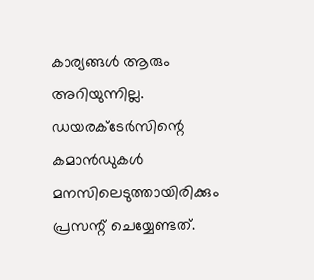കാര്യങ്ങൾ ആരും അറിയുന്നില്ല. ഡയരക്ടേർസിന്റെ കമാൻഡുകൾ മനസിലെടുത്തായിരിക്കും പ്രസന്റ് ചെയ്യേണ്ടത്.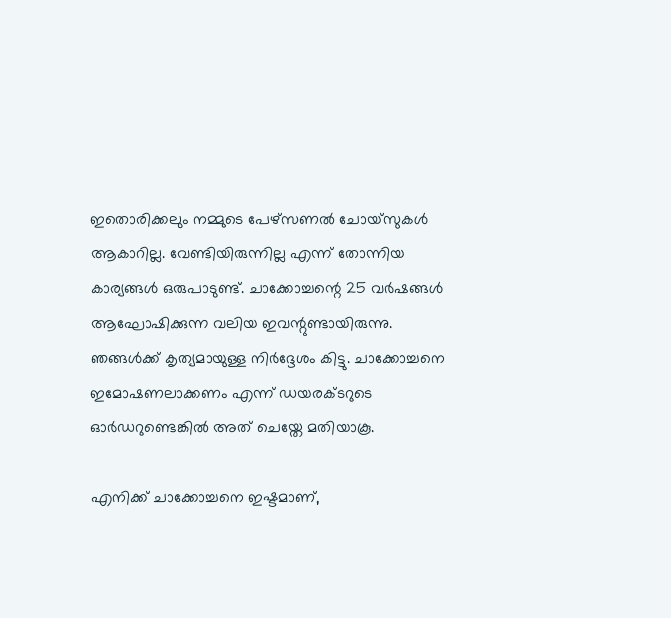ഇതൊരിക്കലും നമ്മുടെ പേഴ്സണൽ ചോയ്സുകൾ ആകാറില്ല. വേണ്ടിയിരുന്നില്ല എന്ന് തോന്നിയ കാര്യങ്ങൾ ഒരുപാടുണ്ട്. ചാക്കോച്ചന്റെ 25 വർഷങ്ങൾ ആഘോഷിക്കുന്ന വലിയ ഇവന്റുണ്ടായിരുന്നു. ഞങ്ങൾക്ക് കൃത്യമായുള്ള നിർദ്ദേശം കിട്ടു. ചാക്കോച്ചനെ ഇമോഷണലാക്കണം എന്ന് ഡയരക്ടറുടെ ഓർഡറുണ്ടെങ്കിൽ അത് ചെയ്തേ മതിയാകൂ.

എനിക്ക് ചാക്കോച്ചനെ ഇഷ്ടമാണ്,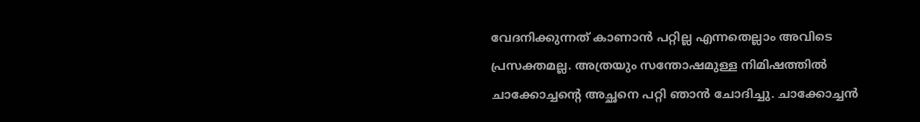വേദനിക്കുന്നത് കാണാൻ പറ്റില്ല എന്നതെല്ലാം അവിടെ പ്രസക്തമല്ല. അത്രയും സന്തോഷമുള്ള നിമിഷത്തിൽ ചാക്കോച്ചന്റെ അച്ഛനെ പറ്റി ഞാൻ ചോദിച്ചു. ചാക്കോച്ചൻ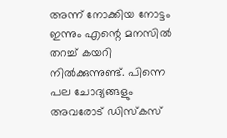അന്ന് നോക്കിയ നോട്ടം ഇന്നും എന്റെ മനസിൽ തറച്ച് കയറി നിൽക്കുന്നുണ്ട്. പിന്നെ പല ചോദ്യങ്ങളും അവരോട് ഡിസ്കസ്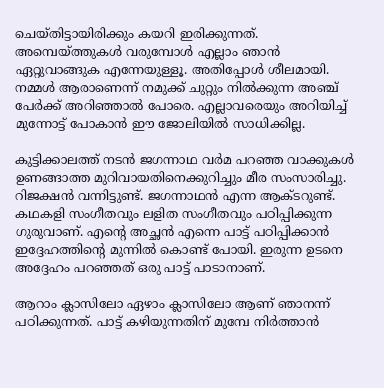ചെയ്തിട്ടായിരിക്കും കയറി ഇരിക്കുന്നത്. അമ്പെയ്ത്തുകൾ വരുമ്പോൾ എല്ലാം ഞാൻ ഏറ്റുവാങ്ങുക എന്നേയുള്ളൂ. അതിപ്പോൾ ശീലമായി. നമ്മൾ ആരാണെന്ന് നമുക്ക് ചുറ്റും നിൽക്കുന്ന അഞ്ച് പേർക്ക് അറിഞ്ഞാൽ പോരെ. എല്ലാവരെയും അറിയിച്ച് മുന്നോട്ട് പോകാൻ ഈ ജോലിയിൽ സാധിക്കില്ല.

കുട്ടിക്കാലത്ത് നടൻ ജഗന്നാഥ വർമ പറഞ്ഞ വാക്കുകൾ ഉണങ്ങാത്ത മുറിവായതിനെക്കുറിച്ചും മീര സംസാരിച്ചു. റിജക്ഷൻ വന്നിട്ടുണ്ട്. ജഗന്നാഥൻ എന്ന ആക്ടറുണ്ട്. കഥകളി സംഗീതവും ലളിത സംഗീതവും പഠിപ്പിക്കുന്ന ഗുരുവാണ്. എന്റെ അച്ഛൻ എന്നെ പാട്ട് പഠിപ്പിക്കാൻ ഇദ്ദേഹത്തിന്റെ മുന്നിൽ കൊണ്ട് പോയി. ഇരുന്ന ഉടനെ അദ്ദേഹം പറഞ്ഞത് ഒരു പാട്ട് പാടാനാണ്.

ആറാം ക്ലാസിലോ ഏഴാം ക്ലാസിലോ ആണ് ഞാനന്ന് പഠിക്കുന്നത്. പാട്ട് കഴിയുന്നതിന് മുമ്പേ നിർത്താൻ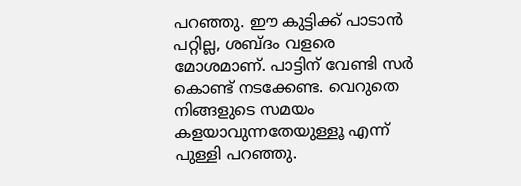പറഞ്ഞു. ഈ കുട്ടിക്ക് പാടാൻ പറ്റില്ല, ശബ്ദം വളരെ മോശമാണ്. പാട്ടിന് വേണ്ടി സർ കൊണ്ട് നടക്കേണ്ട. വെറുതെ നിങ്ങളുടെ സമയം കളയാവുന്നതേയുള്ളൂ എന്ന് പുള്ളി പറഞ്ഞു.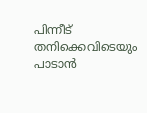പിന്നീട് തനിക്കെവിടെയും പാടാൻ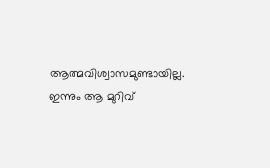ആത്മവിശ്വാസമുണ്ടായില്ല. ഇന്നും ആ മുറിവ്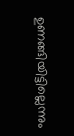ഉണങ്ങിയിട്ടില്ലെന്നും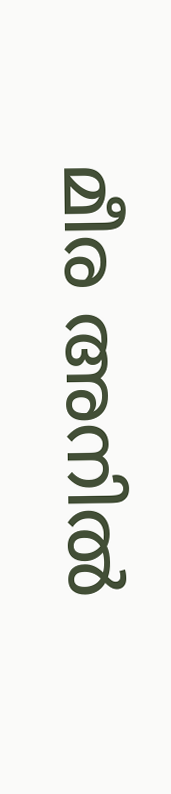മീര അനിൽ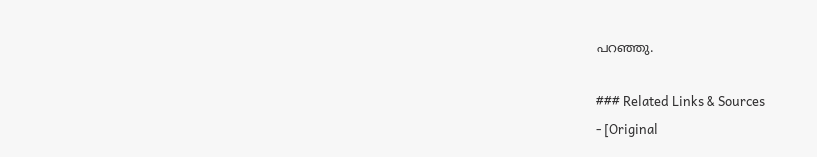പറഞ്ഞു.

### Related Links & Sources
- [Original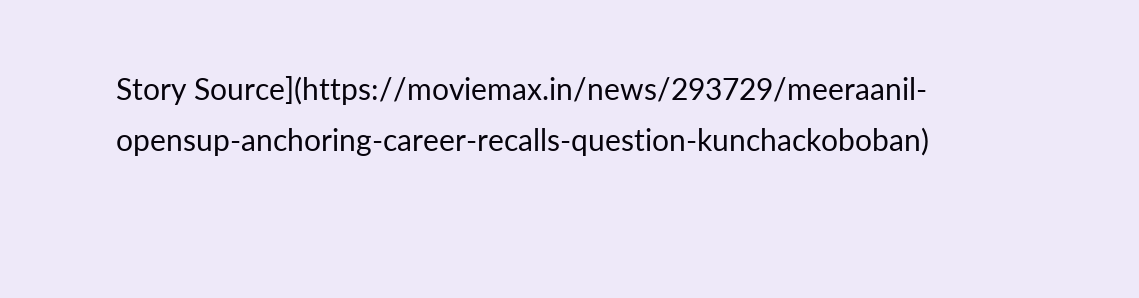Story Source](https://moviemax.in/news/293729/meeraanil-opensup-anchoring-career-recalls-question-kunchackoboban)